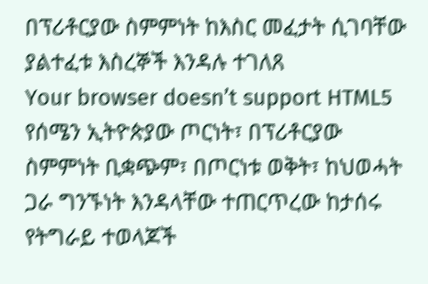በፕሪቶርያው ስምምነት ከእስር መፈታት ሲገባቸው ያልተፈቱ እስረኞች እንዳሉ ተገለጸ
Your browser doesn’t support HTML5
የሰሜን ኢትዮጵያው ጦርነት፣ በፕሪቶርያው ስምምነት ቢቋጭም፣ በጦርነቱ ወቅት፣ ከህወሓት ጋራ ግንኙነት እንዳላቸው ተጠርጥረው ከታሰሩ የትግራይ ተወላጆች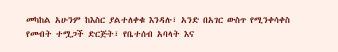መካከል አሁንም ከእስር ያልተለቀቁ እንዳሉ፣ አንድ በአገር ውስጥ የሚንቀሳቀስ የመብት ተሟጋች ድርጅት፣ የቤተሰብ አባላት እና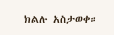ክልሉ አስታወቀ።